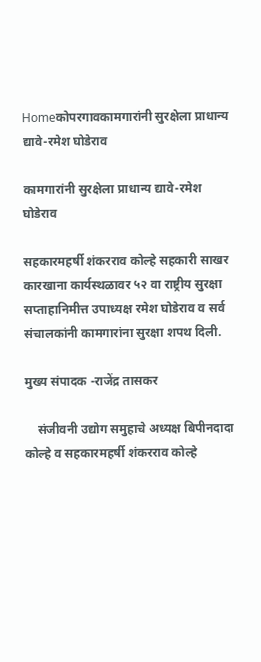Homeकोपरगावकामगारांनी सुरक्षेला प्राधान्य द्यावे-रमेश घोडेराव

कामगारांनी सुरक्षेला प्राधान्य द्यावे-रमेश घोडेराव

सहकारमहर्षी शंकरराव कोल्हे सहकारी साखर कारखाना कार्यस्थळावर ५२ वा राष्ट्रीय सुरक्षा सप्ताहानिमीत्त उपाध्यक्ष रमेश घोडेराव व सर्व संचालकांनी कामगारांना सुरक्षा शपथ दिली.

मुख्य संपादक -राजेंद्र तासकर

    संजीवनी उद्योग समुहाचे अध्यक्ष बिपीनदादा कोल्हे व सहकारमहर्षी शंकरराव कोल्हे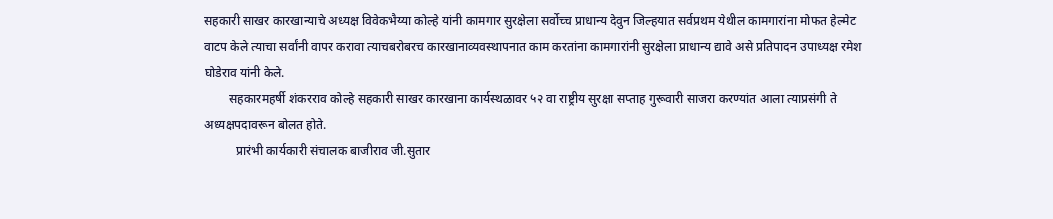सहकारी साखर कारखान्याचे अध्यक्ष विवेकभैय्या कोल्हे यांनी कामगार सुरक्षेला सर्वोच्च प्राधान्य देवुन जिल्हयात सर्वप्रथम येथील कामगारांना मोफत हेल्मेट वाटप केले त्याचा सर्वांनी वापर करावा त्याचबरोबरच कारखानाव्यवस्थापनात काम करतांना कामगारांनी सुरक्षेला प्राधान्य द्यावे असे प्रतिपादन उपाध्यक्ष रमेश घोडेराव यांनी केले.
        सहकारमहर्षी शंकरराव कोल्हे सहकारी साखर कारखाना कार्यस्थळावर ५२ वा राष्ट्रीय सुरक्षा सप्ताह गुरूवारी साजरा करण्यांत आला त्याप्रसंगी ते अध्यक्षपदावरून बोलत होते.
          प्रारंभी कार्यकारी संचालक बाजीराव जी.सुतार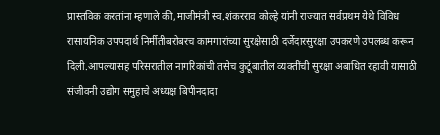प्रास्तविक करतांना म्हणाले की,माजीमंत्री स्व.शंकरराव कोल्हे यांनी राज्यात सर्वप्रथम येथे विविध रासायनिक उपपदार्थ निर्मीतीबरोबरच कामगारांच्या सुरक्षेसाठी दर्जेदारसुरक्षा उपकरणे उपलब्ध करून दिली.आपल्यासह परिसरातील नागरिकांची तसेच कुटूंबातील व्यक्तींची सुरक्षा अबाधित रहावी यासाठी संजीवनी उद्योग समुहाचे अध्यक्ष बिपीनदादा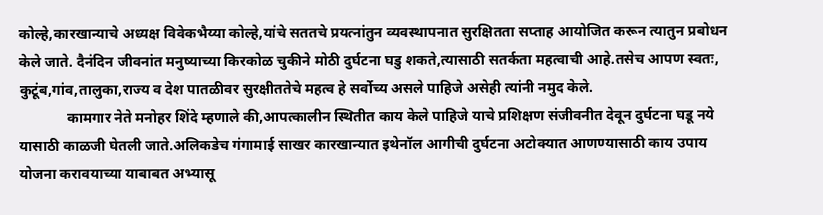कोल्हे,कारखान्याचे अध्यक्ष विवेकभैय्या कोल्हे,यांचे सततचे प्रयत्नांतुन व्यवस्थापनात सुरक्षितता सप्ताह आयोजित करून त्यातुन प्रबोधन केले जाते. दैनंदिन जीवनांत मनुष्याच्या किरकोळ चुकीने मोठी दुर्घटना घडु शकते,त्यासाठी सतर्कता महत्वाची आहे.तसेच आपण स्वतः, कुटूंब,गांव,तालुका,राज्य व देश पातळीवर सुरक्षीततेचे महत्व हे सर्वोच्य असले पाहिजे असेही त्यांनी नमुद केले.
             कामगार नेते मनोहर शिंदे म्हणाले की,आपत्कालीन स्थितीत काय केले पाहिजे याचे प्रशिक्षण संजीवनीत देवून दुर्घटना घडू नये यासाठी काळजी घेतली जाते.अलिकडेच गंगामाई साखर कारखान्यात इथेनॉल आगीची दुर्घटना अटोक्यात आणण्यासाठी काय उपाय योजना करावयाच्या याबाबत अभ्यासू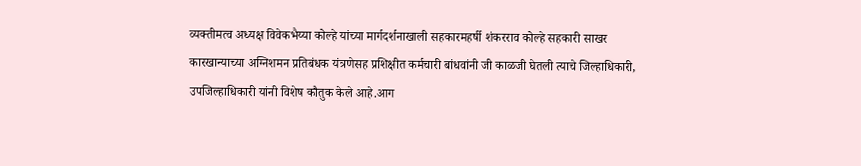व्यक्तीमत्व अध्यक्ष विवेकभैय्या कोल्हे यांच्या मार्गदर्शनाखाली सहकारमहर्षी शंकरराव कोल्हे सहकारी साखर कारखान्याच्या अग्निशमन प्रतिबंधक यंत्रणेसह प्रशिक्षीत कर्मचारी बांधवांनी जी काळजी घेतली त्याचे जिल्हाधिकारी, उपजिल्हाधिकारी यांनी विशेष कौतुक केले आहे.आग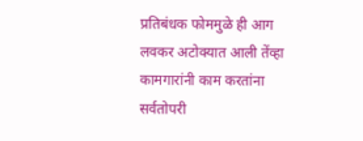प्रतिबंधक फोममुळे ही आग लवकर अटोक्यात आली तेंव्हा कामगारांनी काम करतांना सर्वतोपरी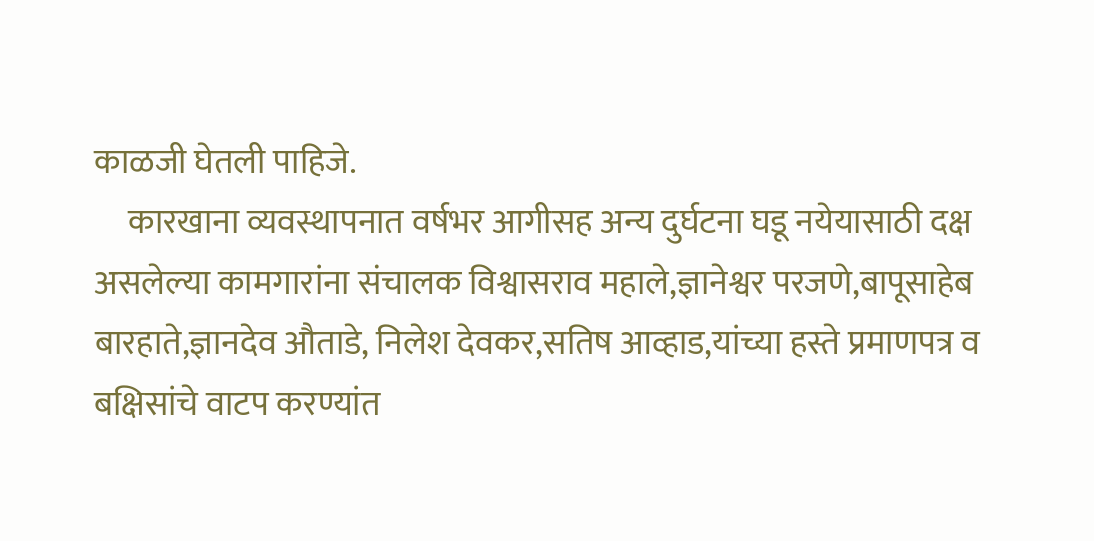काळजी घेतली पाहिजे.
     कारखाना व्यवस्थापनात वर्षभर आगीसह अन्य दुर्घटना घडू नयेयासाठी दक्ष असलेल्या कामगारांना संचालक विश्वासराव महाले,ज्ञानेश्वर परजणे,बापूसाहेब बारहाते,ज्ञानदेव औताडे, निलेश देवकर,सतिष आव्हाड,यांच्या हस्ते प्रमाणपत्र व बक्षिसांचे वाटप करण्यांत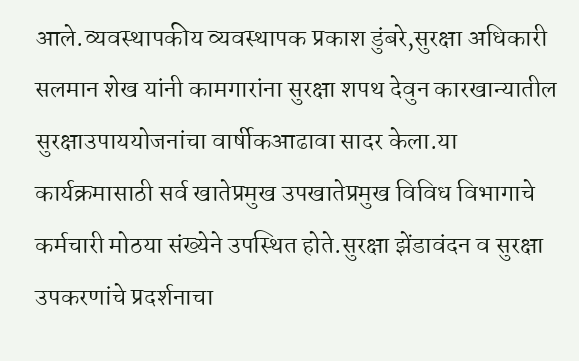आले.व्यवस्थापकीय व्यवस्थापक प्रकाश डुंबरे,सुरक्षा अधिकारी सलमान शेख यांनी कामगारांना सुरक्षा शपथ देवुन कारखान्यातील सुरक्षाउपाययोजनांचा वार्षीकआढावा सादर केला.या कार्यक्रमासाठी सर्व खातेप्रमुख उपखातेप्रमुख विविध विभागाचे कर्मचारी मोठया संख्येने उपस्थित होते.सुरक्षा झेंडावंदन व सुरक्षा उपकरणांचे प्रदर्शनाचा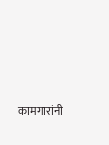कामगारांनी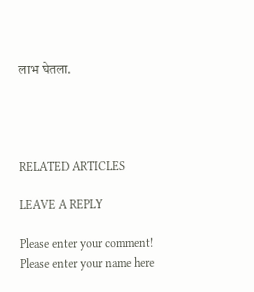लाभ घेतला.




RELATED ARTICLES

LEAVE A REPLY

Please enter your comment!
Please enter your name here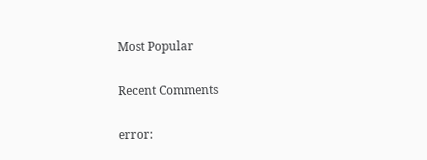Most Popular

Recent Comments

error: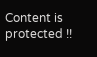Content is protected !!